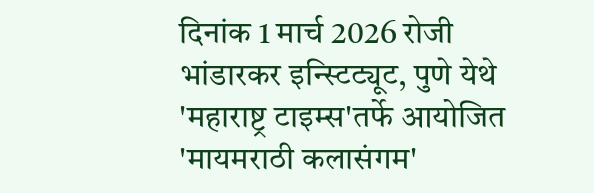दिनांक 1 मार्च 2026 रोजी भांडारकर इन्स्टिट्यूट, पुणे येथे 'महाराष्ट्र टाइम्स'तर्फे आयोजित 'मायमराठी कलासंगम'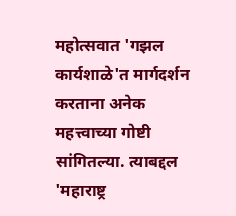महोत्सवात 'गझल कार्यशाळे'त मार्गदर्शन करताना अनेक महत्त्वाच्या गोष्टी सांगितल्या. त्याबद्दल 'महाराष्ट्र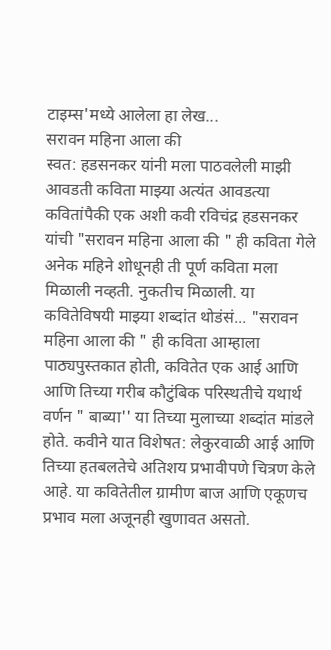टाइम्स'मध्ये आलेला हा लेख...
सरावन महिना आला की
स्वत: हडसनकर यांनी मला पाठवलेली माझी आवडती कविता माझ्या अत्यंत आवडत्या कवितांपैकी एक अशी कवी रविचंद्र हडसनकर यांची "सरावन महिना आला की " ही कविता गेले अनेक महिने शोधूनही ती पूर्ण कविता मला मिळाली नव्हती. नुकतीच मिळाली. या कवितेविषयी माझ्या शब्दांत थोडंसं... "सरावन महिना आला की " ही कविता आम्हाला पाठ्यपुस्तकात होती, कवितेत एक आई आणि आणि तिच्या गरीब कौटुंबिक परिस्थतीचे यथार्थ वर्णन " बाब्या'' या तिच्या मुलाच्या शब्दांत मांडले होते. कवीने यात विशेषत: लेकुरवाळी आई आणि तिच्या हतबलतेचे अतिशय प्रभावीपणे चित्रण केले आहे. या कवितेतील ग्रामीण बाज आणि एकूणच प्रभाव मला अजूनही खुणावत असतो.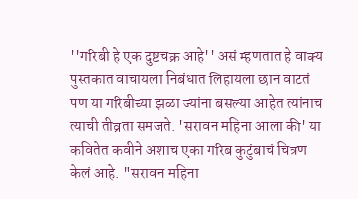''गरिबी हे एक दुष्टचक्र आहे'' असं म्हणतात हे वाक्य पुस्तकात वाचायला निबंधात लिहायला छान वाटतं पण या गरिबीच्या झळा ज्यांना बसल्या आहेत त्यांनाच त्याची तीव्रता समजते. 'सरावन महिना आला की' या कवितेत कवीने अशाच एका गरिब कुटुंबाचं चित्रण केलं आहे. "सरावन महिना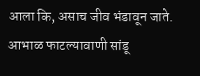आला कि, असाच जीव भंडावून जाते. आभाळ फाटल्यावाणी सांडू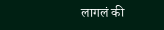लागलं की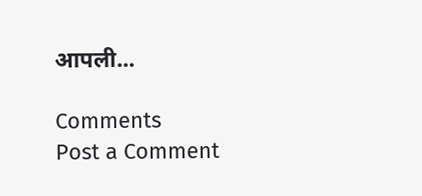आपली...

Comments
Post a Comment